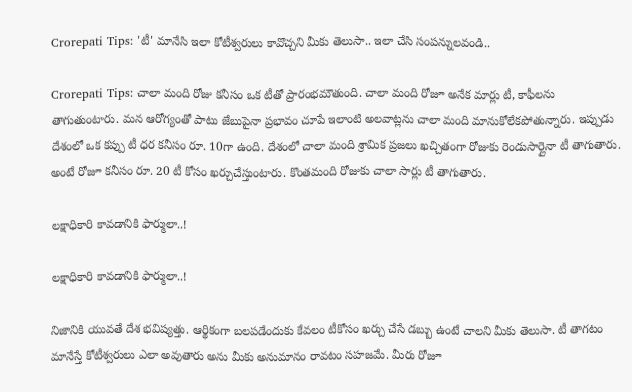Crorepati Tips: 'టీ' మానేసి ఇలా కోటీశ్వరులు కావొచ్చని మీకు తెలుసా.. ఇలా చేసి సంపన్నులవండి..

Crorepati Tips: చాలా మంది రోజు కనీసం ఒక టీతో ప్రారంభమౌతుంది. చాలా మంది రోజూ అనేక మార్లు టీ, కాఫీలను తాగుతుంటారు. మన ఆరోగ్యంతో పాటు జేబుపైనా ప్రభావం చూపే ఇలాంటి అలవాట్లను చాలా మంది మానుకోలేకపోతున్నారు. ఇప్పుడు దేశంలో ఒక కప్పు టీ ధర కనీసం రూ. 10గా ఉంది. దేశంలో చాలా మంది శ్రామిక ప్రజలు ఖచ్చితంగా రోజుకు రెండుసార్లైనా టీ తాగుతారు. అంటే రోజూ కనీసం రూ. 20 టీ కోసం ఖర్చుచేస్తుంటారు. కొంతమంది రోజుకు చాలా సార్లు టీ తాగుతారు.

లక్షాధికారి కావడానికి ఫార్ములా..!

లక్షాధికారి కావడానికి ఫార్ములా..!

నిజానికి యువతే దేశ భవిష్యత్తు. ఆర్థికంగా బలపడేందుకు కేవలం టీకోసం ఖర్చు చేసే డబ్బు ఉంటే చాలని మీకు తెలుసా. టీ తాగటం మానేస్తే కోటీశ్వరులు ఎలా అవుతారు అను మీకు అనుమానం రావటం సహజమే. మీరు రోజూ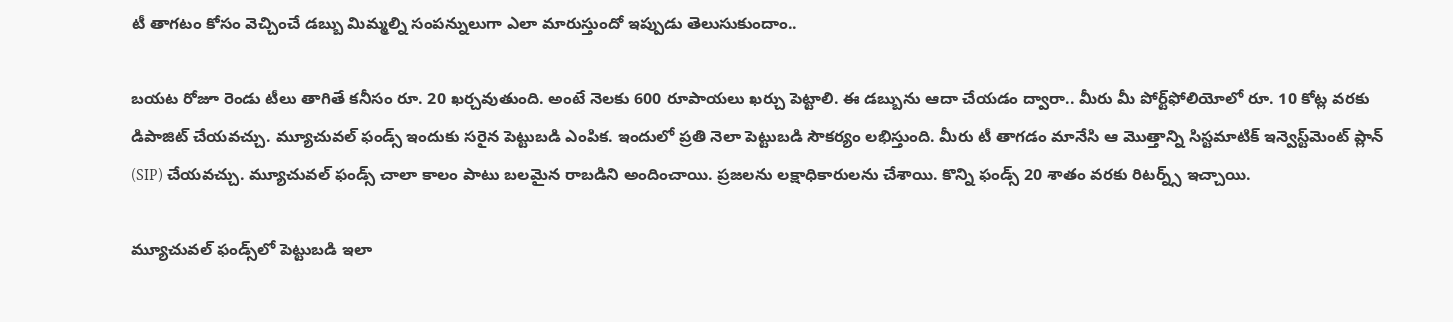టీ తాగటం కోసం వెచ్చించే డబ్బు మిమ్మల్ని సంపన్నులుగా ఎలా మారుస్తుందో ఇప్పుడు తెలుసుకుందాం..

బయట రోజూ రెండు టీలు తాగితే కనీసం రూ. 20 ఖర్చవుతుంది. అంటే నెలకు 600 రూపాయలు ఖర్చు పెట్టాలి. ఈ డబ్బును ఆదా చేయడం ద్వారా.. మీరు మీ పోర్ట్‌ఫోలియోలో రూ. 10 కోట్ల వరకు డిపాజిట్ చేయవచ్చు. మ్యూచువల్ ఫండ్స్ ఇందుకు సరైన పెట్టుబడి ఎంపిక. ఇందులో ప్రతి నెలా పెట్టుబడి సౌకర్యం లభిస్తుంది. మీరు టీ తాగడం మానేసి ఆ మెుత్తాన్ని సిస్టమాటిక్ ఇన్వెస్ట్‌మెంట్ ప్లాన్ (SIP) చేయవచ్చు. మ్యూచువల్ ఫండ్స్ చాలా కాలం పాటు బలమైన రాబడిని అందించాయి. ప్రజలను లక్షాధికారులను చేశాయి. కొన్ని ఫండ్స్ 20 శాతం వరకు రిటర్న్స్ ఇచ్చాయి.

మ్యూచువల్ ఫండ్స్‌లో పెట్టుబడి ఇలా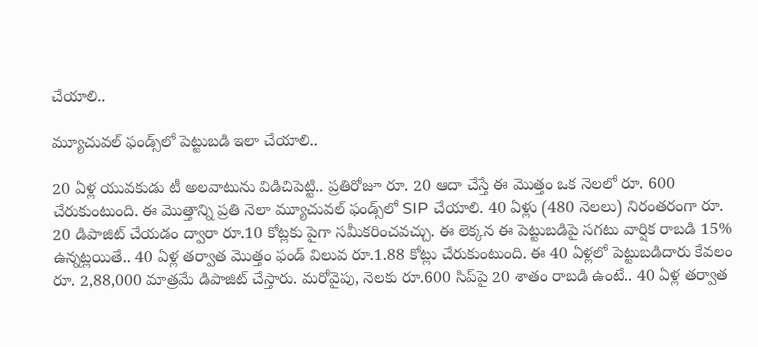చేయాలి..

మ్యూచువల్ ఫండ్స్‌లో పెట్టుబడి ఇలా చేయాలి..

20 ఏళ్ల యువకుడు టీ అలవాటును విడిచిపెట్టి.. ప్రతిరోజూ రూ. 20 ఆదా చేస్తే ఈ మొత్తం ఒక నెలలో రూ. 600 చేరుకుంటుంది. ఈ మొత్తాన్ని ప్రతి నెలా మ్యూచువల్ ఫండ్స్‌లో SIP చేయాలి. 40 ఏళ్లు (480 నెలలు) నిరంతరంగా రూ. 20 డిపాజిట్ చేయడం ద్వారా రూ.10 కోట్లకు పైగా సమీకరించవచ్చు. ఈ లెక్కన ఈ పెట్టుబడిపై సగటు వార్షిక రాబడి 15% ఉన్నట్లయితే.. 40 ఏళ్ల తర్వాత మొత్తం ఫండ్ విలువ రూ.1.88 కోట్లు చేరుకుంటుంది. ఈ 40 ఏళ్లలో పెట్టుబడిదారు కేవలం రూ. 2,88,000 మాత్రమే డిపాజిట్ చేస్తారు. మరోవైపు, నెలకు రూ.600 సిప్‌పై 20 శాతం రాబడి ఉంటే.. 40 ఏళ్ల తర్వాత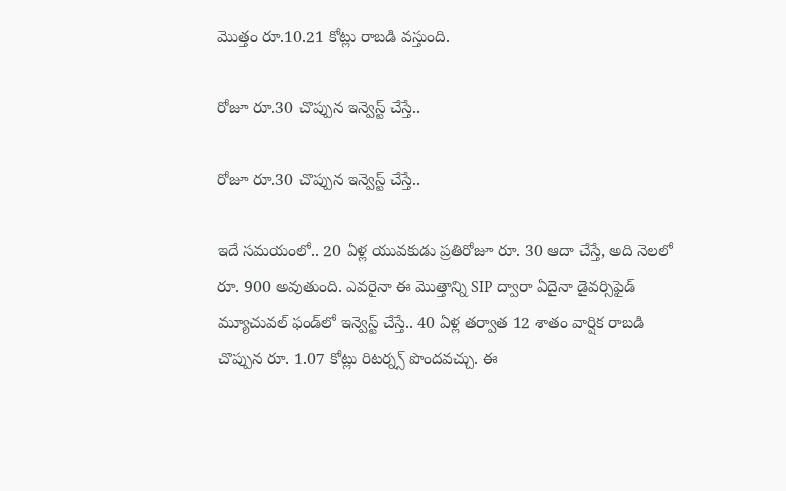మొత్తం రూ.10.21 కోట్లు రాబడి వస్తుంది.

రోజూ రూ.30 చొప్పున ఇన్వెస్ట్ చేస్తే..

రోజూ రూ.30 చొప్పున ఇన్వెస్ట్ చేస్తే..

ఇదే సమయంలో.. 20 ఏళ్ల యువకుడు ప్రతిరోజూ రూ. 30 ఆదా చేస్తే, అది నెలలో రూ. 900 అవుతుంది. ఎవరైనా ఈ మొత్తాన్ని SIP ద్వారా ఏదైనా డైవర్సిఫైడ్ మ్యూచువల్ ఫండ్‌లో ఇన్వెస్ట్ చేస్తే.. 40 ఏళ్ల తర్వాత 12 శాతం వార్షిక రాబడి చొప్పున రూ. 1.07 కోట్లు రిటర్న్స్ పొందవచ్చు. ఈ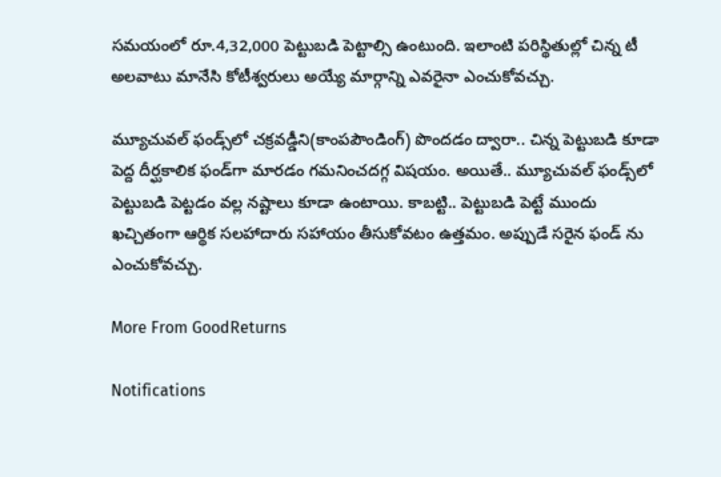సమయంలో రూ.4,32,000 పెట్టుబడి పెట్టాల్సి ఉంటుంది. ఇలాంటి పరిస్థితుల్లో చిన్న టీ అలవాటు మానేసి కోటీశ్వరులు అయ్యే మార్గాన్ని ఎవరైనా ఎంచుకోవచ్చు.

మ్యూచువల్ ఫండ్స్‌లో చక్రవడ్డీని(కాంపపౌండింగ్) పొందడం ద్వారా.. చిన్న పెట్టుబడి కూడా పెద్ద దీర్ఘకాలిక ఫండ్‌గా మారడం గమనించదగ్గ విషయం. అయితే.. మ్యూచువల్ ఫండ్స్‌లో పెట్టుబడి పెట్టడం వల్ల నష్టాలు కూడా ఉంటాయి. కాబట్టి.. పెట్టుబడి పెట్టే ముందు ఖచ్చితంగా ఆర్థిక సలహాదారు సహాయం తీసుకోవటం ఉత్తమం. అప్పుడే సరైన ఫండ్ ను ఎంచుకోవచ్చు.

More From GoodReturns

Notifications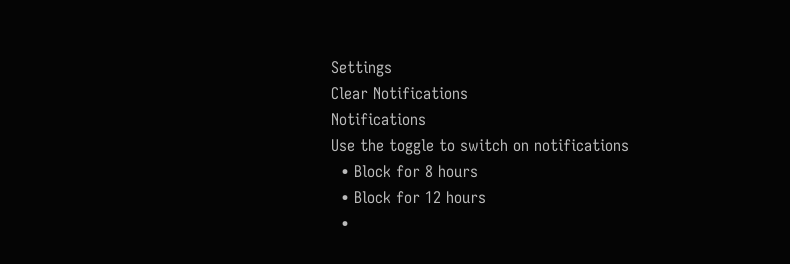Settings
Clear Notifications
Notifications
Use the toggle to switch on notifications
  • Block for 8 hours
  • Block for 12 hours
  •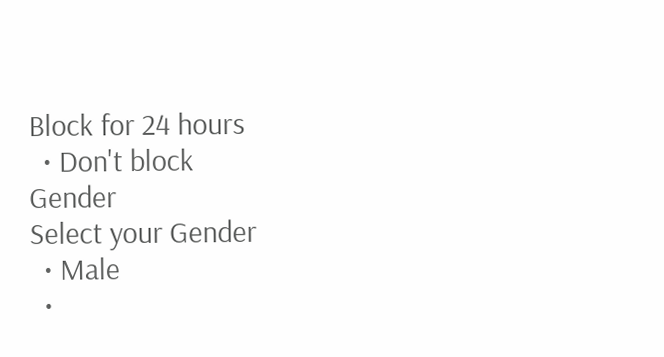Block for 24 hours
  • Don't block
Gender
Select your Gender
  • Male
  •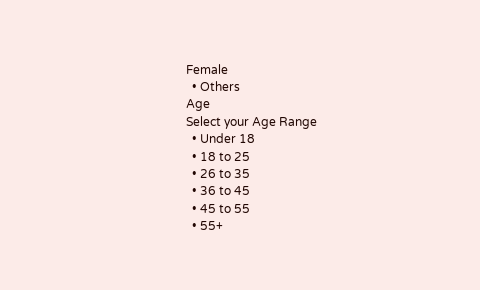Female
  • Others
Age
Select your Age Range
  • Under 18
  • 18 to 25
  • 26 to 35
  • 36 to 45
  • 45 to 55
  • 55+